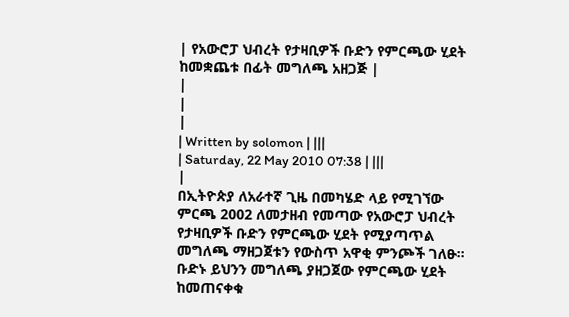| የአውሮፓ ህብረት የታዛቢዎች ቡድን የምርጫው ሂደት ከመቋጨቱ በፊት መግለጫ አዘጋጅ |
|
|
|
| Written by solomon | |||
| Saturday, 22 May 2010 07:38 | |||
|
በኢትዮጵያ ለአራተኛ ጊዜ በመካሄድ ላይ የሚገኘው ምርጫ 2002 ለመታዘብ የመጣው የአውሮፓ ህብረት የታዛቢዎች ቡድን የምርጫው ሂደት የሚያጣጥል መግለጫ ማዘጋጀቱን የውስጥ አዋቂ ምንጮች ገለፁ።
ቡድኑ ይህንን መግለጫ ያዘጋጀው የምርጫው ሂደት ከመጠናቀቁ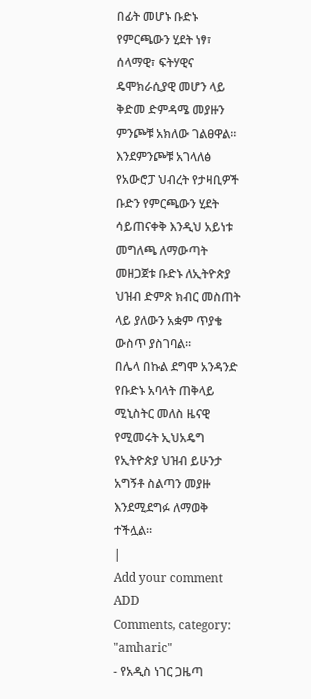በፊት መሆኑ ቡድኑ የምርጫውን ሂደት ነፃ፣ ሰላማዊ፣ ፍትሃዊና ዴሞክራሲያዊ መሆን ላይ ቅድመ ድምዳሜ መያዙን ምንጮቹ አክለው ገልፀዋል።
እንደምንጮቹ አገላለፅ የአውሮፓ ህብረት የታዛቢዎች ቡድን የምርጫውን ሂደት ሳይጠናቀቅ እንዲህ አይነቱ መግለጫ ለማውጣት መዘጋጀቱ ቡድኑ ለኢትዮጵያ ህዝብ ድምጽ ክብር መስጠት ላይ ያለውን አቋም ጥያቄ ውስጥ ያስገባል።
በሌላ በኩል ደግሞ አንዳንድ የቡድኑ አባላት ጠቅላይ ሚኒስትር መለስ ዜናዊ የሚመሩት ኢህአዴግ የኢትዮጵያ ህዝብ ይሁንታ አግኝቶ ስልጣን መያዙ እንደሚደግፉ ለማወቅ ተችሏል።
|
Add your comment
ADD
Comments, category: "amharic"
- የአዲስ ነገር ጋዜጣ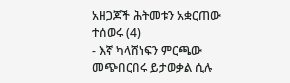አዘጋጆች ሕትመቱን አቋርጠው ተሰወሩ (4)
- እኛ ካላሸነፍን ምርጫው መጭበርበሩ ይታወቃል ሲሉ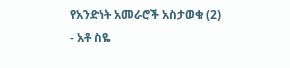የአንድነት አመራሮች አስታወቁ (2)
- አቶ ስዬ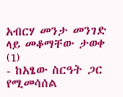አብርሃ መንታ መንገድ ላይ መቆማቸው ታወቀ (1)
- ከአፄው ስርዓት ጋር የሚመሳሰል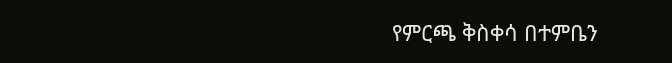የምርጫ ቅስቀሳ በተምቤን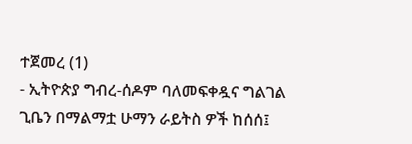ተጀመረ (1)
- ኢትዮጵያ ግብረ-ሰዶም ባለመፍቀዷና ግልገል ጊቤን በማልማቷ ሁማን ራይትስ ዎች ከሰሰ፤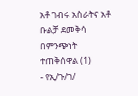አቶ ገብሩ አስራትና አቶ ቡልቻ ደመቅሳ በምንጭነት ተጠቅሰዋል (1)
- የኢ/ጉ/ገ/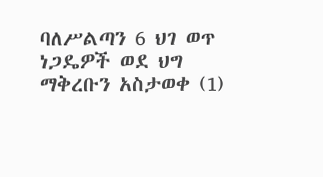ባለሥልጣን 6 ህገ ወጥ ነጋዴዎች ወደ ህግ ማቅረቡን አስታወቀ (1)